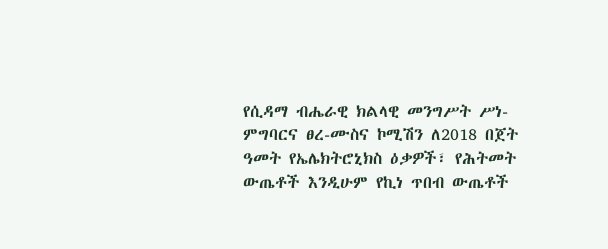የሲዳማ ብሔራዊ ክልላዊ መንግሥት ሥነ-ምግባርና ፀረ-ሙስና ኮሚሽን ለ2018 በጀት ዓመት የኤሌክትሮኒክስ ዕቃዎች፣ የሕትመት ውጤቶች እንዲሁም የኪነ ጥበብ ውጤቶች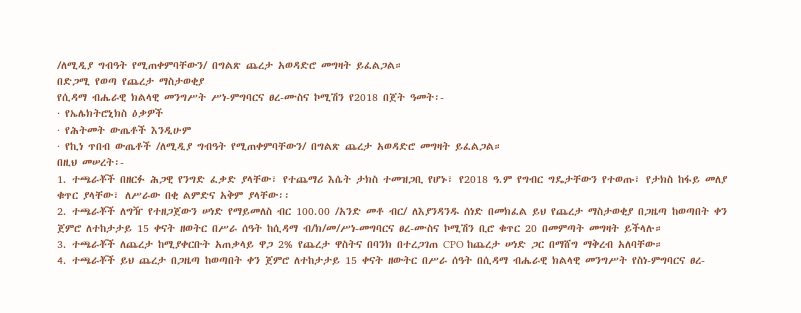/ለሚዲያ ግብዓት የሚጠቀምባቸውን/ በግልጽ ጨረታ አወዳድሮ መግዛት ይፈልጋል።
በድጋሚ የወጣ የጨረታ ማስታወቂያ
የሲዳማ ብሔራዊ ክልላዊ መንግሥት ሥነ-ምግባርና ፀረ-ሙስና ኮሚሽን የ2018 በጀት ዓመት፡-
· የኤሌክትሮኒክስ ዕቃዎች
· የሕትመት ውጤቶች እንዲሁም
· የኪነ ጥበብ ውጤቶች /ለሚዲያ ግብዓት የሚጠቀምባቸውን/ በግልጽ ጨረታ አወዳድሮ መግዛት ይፈልጋል።
በዚህ መሠረት፡-
1. ተጫራቾች በዘርፉ ሕጋዊ የንግድ ፈቃድ ያላቸው፣ የተጨማሪ እሴት ታክስ ተመዝጋቢ የሆኑ፣ የ2018 ዓ.ም የግብር ግዴታቸውን የተወጡ፣ የታክስ ከፋይ መለያ ቁጥር ያላቸው፣ ለሥራው በቂ ልምድና አቅም ያላቸው፡፡
2. ተጫራቾች ለግዥ የተዘጋጀውን ሠነድ የማይመለስ ብር 100.00 /አንድ መቶ ብር/ ለእያንዳንዱ ሰነድ በመክፈል ይህ የጨረታ ማስታወቂያ በጋዜጣ ከወጣበት ቀን ጀምሮ ለተከታታይ 15 ቀናት ዘወትር በሥራ ሰዓት ከሲዳማ ብ/ክ/መ/ሥነ-መግባርና ፀረ-ሙስና ኮሚሽን ቢሮ ቁጥር 20 በመምጣት መግዛት ይችላሉ።
3. ተጫራቾች ለጨረታ ከሚያቀርቡት አጠቃላይ ዋጋ 2% የጨረታ ዋስትና በባንክ በተረጋገጠ CPO ከጨረታ ሠነድ ጋር በማሸግ ማቅረብ አለባቸው።
4. ተጫራቾች ይህ ጨረታ በጋዜጣ ከወጣበት ቀን ጀምሮ ለተከታታይ 15 ቀናት ዘውትር በሥራ ሰዓት በሲዳማ ብሔራዊ ክልላዊ መንግሥት የስነ-ምግባርና ፀረ-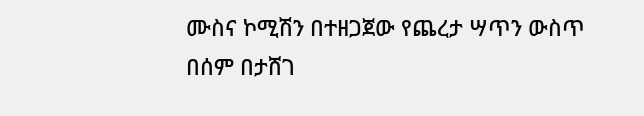ሙስና ኮሚሽን በተዘጋጀው የጨረታ ሣጥን ውስጥ በሰም በታሸገ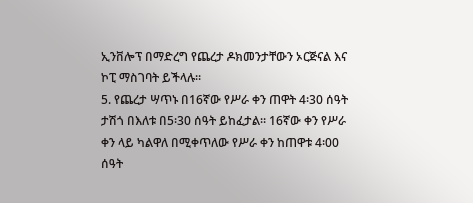ኢንቨሎፕ በማድረግ የጨረታ ዶክመንታቸውን ኦርጅናል እና ኮፒ ማስገባት ይችላሉ።
5. የጨረታ ሣጥኑ በ16ኛው የሥራ ቀን ጠዋት 4፡30 ሰዓት ታሽጎ በእለቱ በ5፡30 ሰዓት ይከፈታል። 16ኛው ቀን የሥራ ቀን ላይ ካልዋለ በሚቀጥለው የሥራ ቀን ከጠዋቱ 4፡00 ሰዓት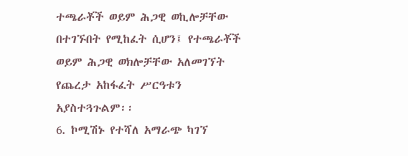ተጫራቾች ወይም ሕጋዊ ወኪሎቻቸው በተገኙበት የሚከፈት ሲሆን፤ የተጫራቾች ወይም ሕጋዊ ወክሎቻቸው አለመገኘት የጨረታ አከፋፈት ሥርዓቱን አያስተጓጉልም፡፡
6. ኮሚሽኑ የተሻለ አማራጭ ካገኘ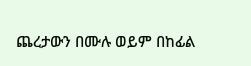ጨረታውን በሙሉ ወይም በከፊል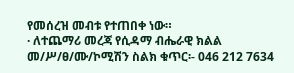የመሰረዝ መብቱ የተጠበቀ ነው።
· ለተጨማሪ መረጃ የሲዳማ ብሔራዊ ክልል መ/ሥ/ፀ/ሙ/ኮሚሽን ስልክ ቁጥር፡- 046 212 7634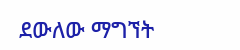ደውለው ማግኘት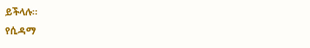ይችላሉ።
የሲዳማ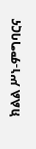ክልል ሥነ-ምግባርና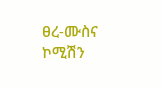ፀረ-ሙስና ኮሚሽን